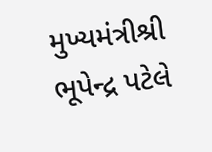મુખ્યમંત્રીશ્રી ભૂપેન્દ્ર પટેલે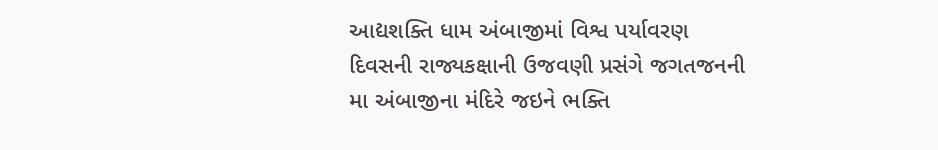આદ્યશક્તિ ધામ અંબાજીમાં વિશ્વ પર્યાવરણ દિવસની રાજ્યકક્ષાની ઉજવણી પ્રસંગે જગતજનની મા અંબાજીના મંદિરે જઇને ભક્તિ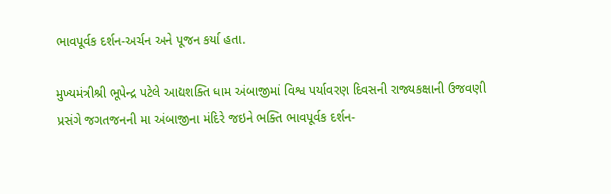ભાવપૂર્વક દર્શન-અર્ચન અને પૂજન કર્યા હતા.

મુખ્યમંત્રીશ્રી ભૂપેન્દ્ર પટેલે આદ્યશક્તિ ધામ અંબાજીમાં વિશ્વ પર્યાવરણ દિવસની રાજ્યકક્ષાની ઉજવણી પ્રસંગે જગતજનની મા અંબાજીના મંદિરે જઇને ભક્તિ ભાવપૂર્વક દર્શન-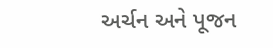અર્ચન અને પૂજન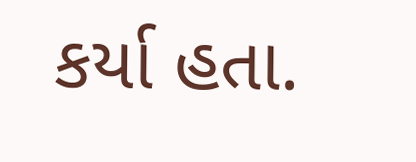કર્યા હતા.